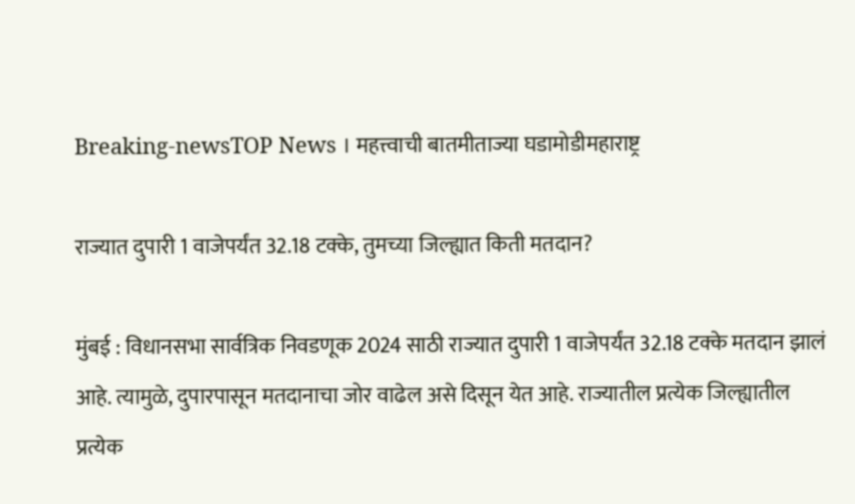Breaking-newsTOP News । महत्त्वाची बातमीताज्या घडामोडीमहाराष्ट्र

राज्यात दुपारी 1 वाजेपर्यंत 32.18 टक्के, तुमच्या जिल्ह्यात किती मतदान?

मुंबई : विधानसभा सार्वत्रिक निवडणूक 2024 साठी राज्यात दुपारी 1 वाजेपर्यंत 32.18 टक्के मतदान झालं आहे. त्यामुळे, दुपारपासून मतदानाचा जोर वाढेल असे दिसून येत आहे. राज्यातील प्रत्येक जिल्ह्यातील प्रत्येक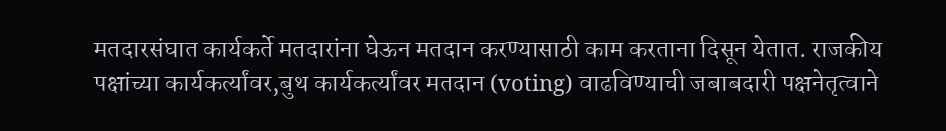मतदारसंघात कार्यकर्ते मतदारांना घेऊन मतदान करण्यासाठी काम करताना दिसून येतात. राजकीय पक्षांच्या कार्यकर्त्यांवर,बुथ कार्यकर्त्यांवर मतदान (voting) वाढविण्याची जबाबदारी पक्षनेतृत्वाने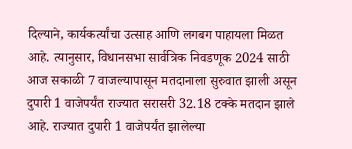दिल्याने, कार्यकर्त्यांचा उत्साह आणि लगबग पाहायला मिळत आहे. त्यानुसार, विधानसभा सार्वत्रिक निवडणूक 2024 साठी आज सकाळी 7 वाजल्यापासून मतदानाला सुरुवात झाली असून दुपारी 1 वाजेपर्यंत राज्यात सरासरी 32.18 टक्के मतदान झाले आहे. राज्यात दुपारी 1 वाजेपर्यंत झालेल्या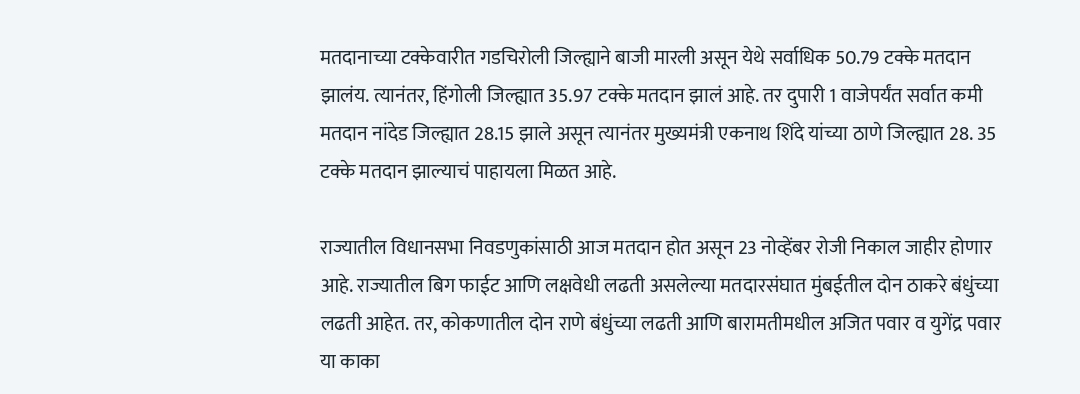मतदानाच्या टक्केवारीत गडचिरोली जिल्ह्याने बाजी मारली असून येथे सर्वाधिक 50.79 टक्के मतदान झालंय. त्यानंतर, हिंगोली जिल्ह्यात 35.97 टक्के मतदान झालं आहे. तर दुपारी 1 वाजेपर्यंत सर्वात कमी मतदान नांदेड जिल्ह्यात 28.15 झाले असून त्यानंतर मुख्यमंत्री एकनाथ शिंदे यांच्या ठाणे जिल्ह्यात 28. 35 टक्के मतदान झाल्याचं पाहायला मिळत आहे.

राज्यातील विधानसभा निवडणुकांसाठी आज मतदान होत असून 23 नोव्हेंबर रोजी निकाल जाहीर होणार आहे. राज्यातील बिग फाईट आणि लक्षवेधी लढती असलेल्या मतदारसंघात मुंबईतील दोन ठाकरे बंधुंच्या लढती आहेत. तर, कोकणातील दोन राणे बंधुंच्या लढती आणि बारामतीमधील अजित पवार व युगेंद्र पवार या काका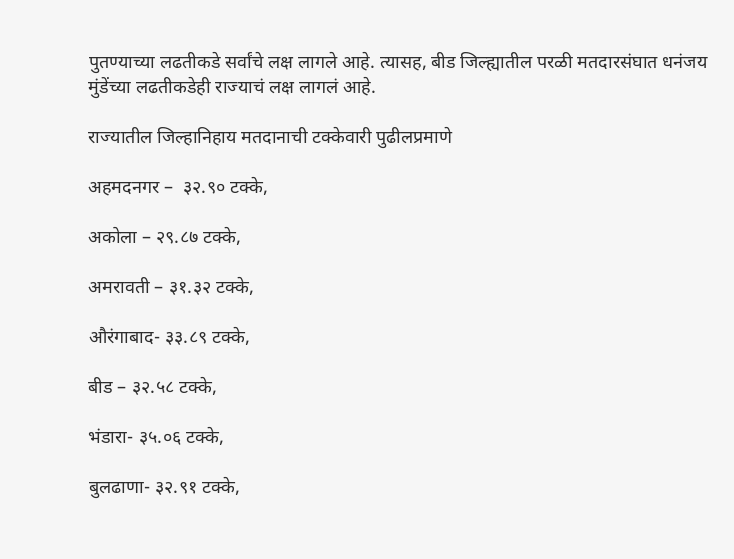पुतण्याच्या लढतीकडे सर्वांचे लक्ष लागले आहे. त्यासह, बीड जिल्ह्यातील परळी मतदारसंघात धनंजय मुंडेंच्या लढतीकडेही राज्याचं लक्ष लागलं आहे.

राज्यातील जिल्हानिहाय मतदानाची टक्केवारी पुढीलप्रमाणे

अहमदनगर –  ३२.९० टक्के,

अकोला – २९.८७ टक्के,

अमरावती – ३१.३२ टक्के,

औरंगाबाद- ३३.८९ टक्के,

बीड – ३२.५८ टक्के,

भंडारा- ३५.०६ टक्के,

बुलढाणा- ३२.९१ टक्के,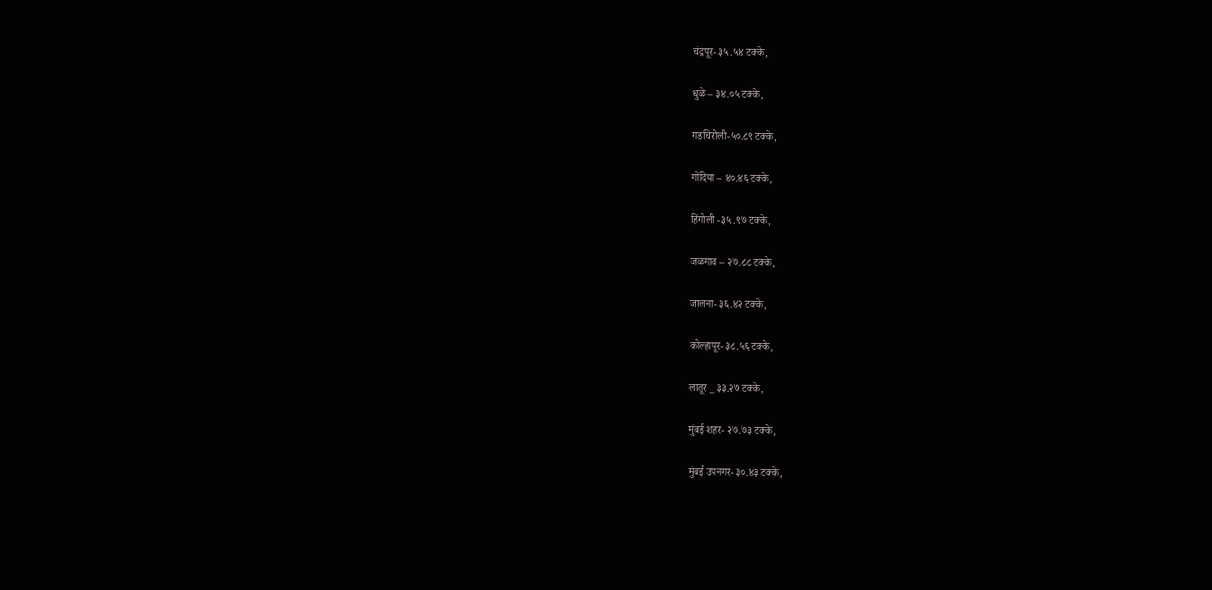चंद्रपूर- ३५.५४ टक्के,

धुळे – ३४.०५ टक्के,

गडचिरोली-५०.८९ टक्के,

गोंदिया – ४०.४६ टक्के,

हिंगोली -३५.९७ टक्के,

जळगाव – २७.८८ टक्के,

जालना- ३६.४२ टक्के,

कोल्हापूर- ३८.५६ टक्के,

लातूर _ ३३.२७ टक्के,

मुंबई शहर- २७.७३ टक्के,

मुंबई उपनगर- ३०.४३ टक्के,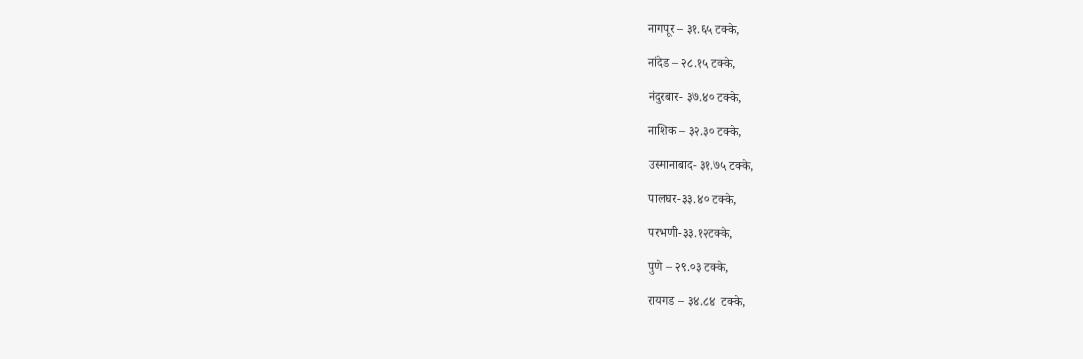नागपूर – ३१.६५ टक्के,

नांदेड – २८.१५ टक्के,

नंदुरबार- ३७.४० टक्के,

नाशिक – ३२.३० टक्के,

उस्मानाबाद- ३१.७५ टक्के,

पालघर-३३.४० टक्के,

परभणी-३३.१२टक्के,

पुणे – २९.०३ टक्के,

रायगड – ३४.८४  टक्के,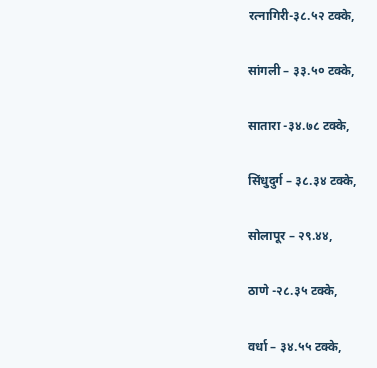रत्नागिरी-३८.५२ टक्के,

सांगली – ३३.५० टक्के,

सातारा -३४.७८ टक्के,

सिंधुदुर्ग – ३८.३४ टक्के,

सोलापूर – २९.४४,

ठाणे -२८.३५ टक्के,

वर्धा – ३४.५५ टक्के,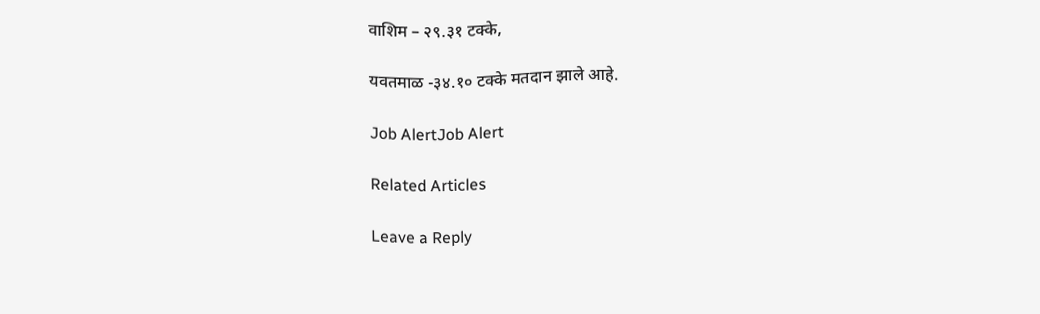वाशिम – २९.३१ टक्के,

यवतमाळ -३४.१० टक्के मतदान झाले आहे.

Job AlertJob Alert

Related Articles

Leave a Reply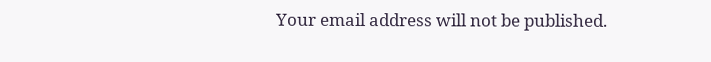Your email address will not be published.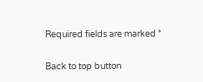Required fields are marked *

Back to top button